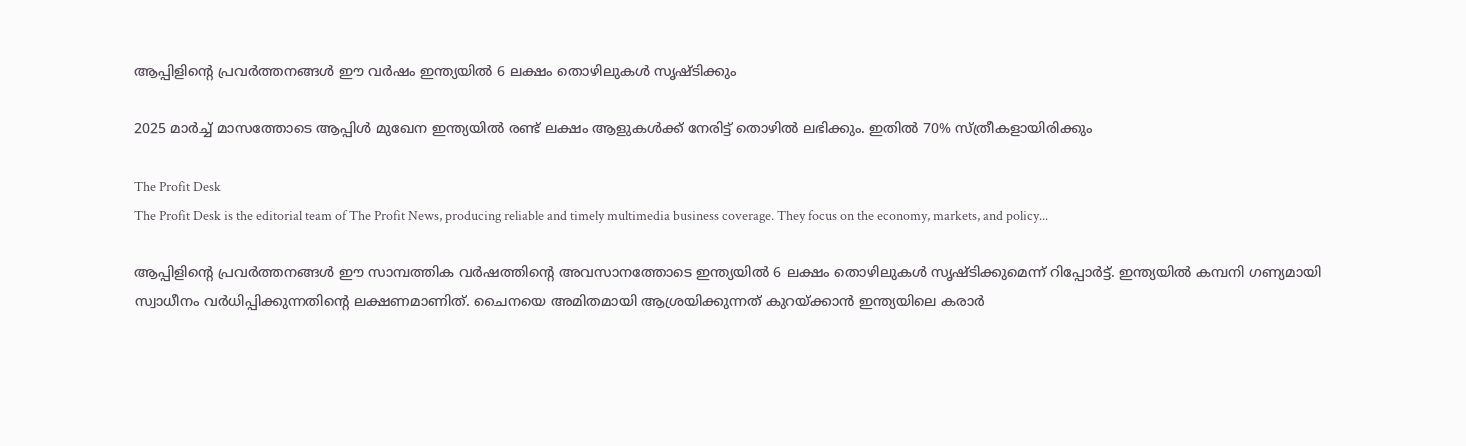ആപ്പിളിന്റെ പ്രവര്‍ത്തനങ്ങള്‍ ഈ വര്‍ഷം ഇന്ത്യയില്‍ 6 ലക്ഷം തൊഴിലുകള്‍ സൃഷ്ടിക്കും

2025 മാര്‍ച്ച് മാസത്തോടെ ആപ്പിള്‍ മുഖേന ഇന്ത്യയില്‍ രണ്ട് ലക്ഷം ആളുകള്‍ക്ക് നേരിട്ട് തൊഴില്‍ ലഭിക്കും. ഇതില്‍ 70% സ്ത്രീകളായിരിക്കും

The Profit Desk
The Profit Desk is the editorial team of The Profit News, producing reliable and timely multimedia business coverage. They focus on the economy, markets, and policy...

ആപ്പിളിന്റെ പ്രവര്‍ത്തനങ്ങള്‍ ഈ സാമ്പത്തിക വര്‍ഷത്തിന്റെ അവസാനത്തോടെ ഇന്ത്യയില്‍ 6 ലക്ഷം തൊഴിലുകള്‍ സൃഷ്ടിക്കുമെന്ന് റിപ്പോര്‍ട്ട്. ഇന്ത്യയില്‍ കമ്പനി ഗണ്യമായി സ്വാധീനം വര്‍ധിപ്പിക്കുന്നതിന്റെ ലക്ഷണമാണിത്. ചൈനയെ അമിതമായി ആശ്രയിക്കുന്നത് കുറയ്ക്കാന്‍ ഇന്ത്യയിലെ കരാര്‍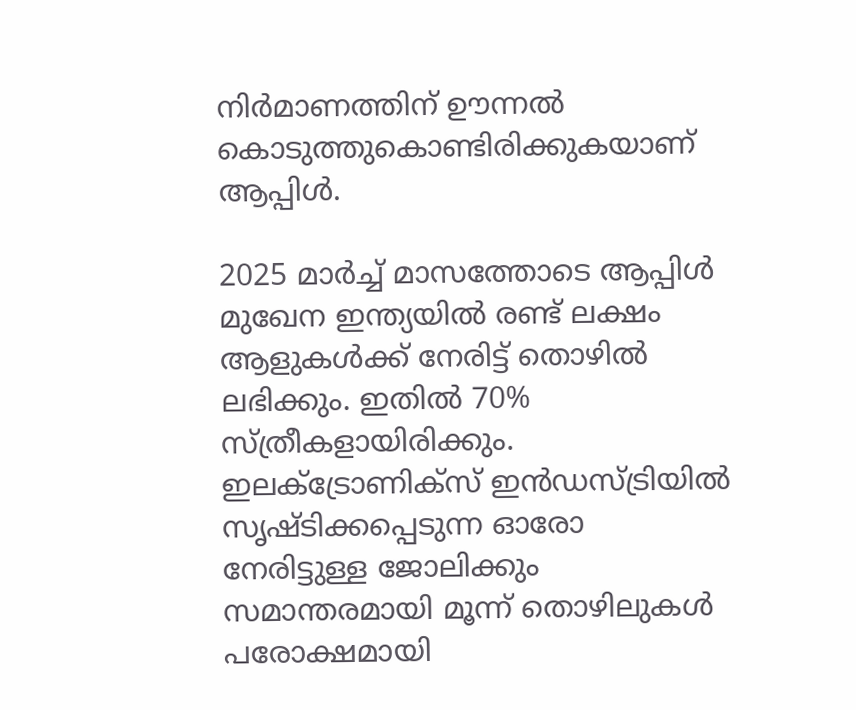നിര്‍മാണത്തിന് ഊന്നല്‍ കൊടുത്തുകൊണ്ടിരിക്കുകയാണ് ആപ്പിള്‍.

2025 മാര്‍ച്ച് മാസത്തോടെ ആപ്പിള്‍ മുഖേന ഇന്ത്യയില്‍ രണ്ട് ലക്ഷം ആളുകള്‍ക്ക് നേരിട്ട് തൊഴില്‍ ലഭിക്കും. ഇതില്‍ 70% സ്ത്രീകളായിരിക്കും. ഇലക്ട്രോണിക്സ് ഇന്‍ഡസ്ട്രിയില്‍ സൃഷ്ടിക്കപ്പെടുന്ന ഓരോ നേരിട്ടുള്ള ജോലിക്കും സമാന്തരമായി മൂന്ന് തൊഴിലുകള്‍ പരോക്ഷമായി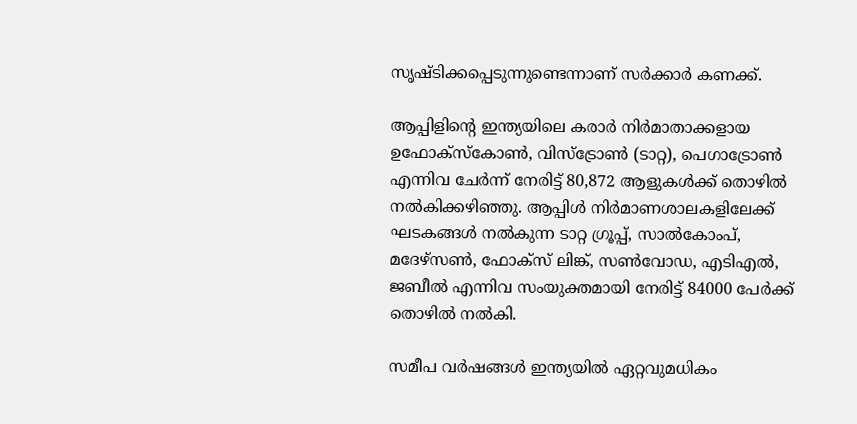സൃഷ്ടിക്കപ്പെടുന്നുണ്ടെന്നാണ് സര്‍ക്കാര്‍ കണക്ക്.

ആപ്പിളിന്റെ ഇന്ത്യയിലെ കരാര്‍ നിര്‍മാതാക്കളായ ഉഫോക്സ്‌കോണ്‍, വിസ്ട്രോണ്‍ (ടാറ്റ), പെഗാട്രോണ്‍ എന്നിവ ചേര്‍ന്ന് നേരിട്ട് 80,872 ആളുകള്‍ക്ക് തൊഴില്‍ നല്‍കിക്കഴിഞ്ഞു. ആപ്പിള്‍ നിര്‍മാണശാലകളിലേക്ക് ഘടകങ്ങള്‍ നല്‍കുന്ന ടാറ്റ ഗ്രൂപ്പ്, സാല്‍കോംപ്, മദേഴ്സണ്‍, ഫോക്സ് ലിങ്ക്, സണ്‍വോഡ, എടിഎല്‍, ജബീല്‍ എന്നിവ സംയുക്തമായി നേരിട്ട് 84000 പേര്‍ക്ക് തൊഴില്‍ നല്‍കി.

സമീപ വര്‍ഷങ്ങള്‍ ഇന്ത്യയില്‍ ഏറ്റവുമധികം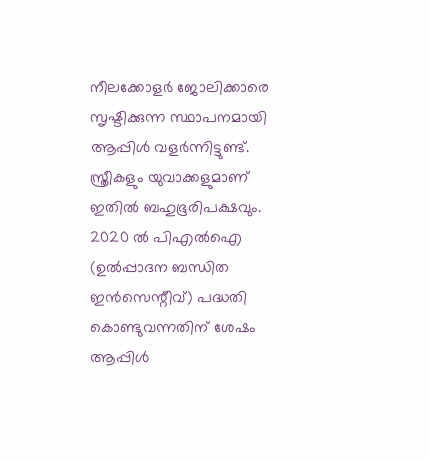നീലക്കോളര്‍ ജോലിക്കാരെ സൃഷ്ടിക്കുന്ന സ്ഥാപനമായി ആപ്പിള്‍ വളര്‍ന്നിട്ടുണ്ട്. സ്ത്രീകളും യുവാക്കളുമാണ് ഇതില്‍ ബഹുഭൂരിപക്ഷവും. 2020 ല്‍ പിഎല്‍ഐ (ഉല്‍പ്പാദന ബന്ധിത ഇന്‍സെന്റീവ്) പദ്ധതി കൊണ്ടുവന്നതിന് ശേഷം ആപ്പിള്‍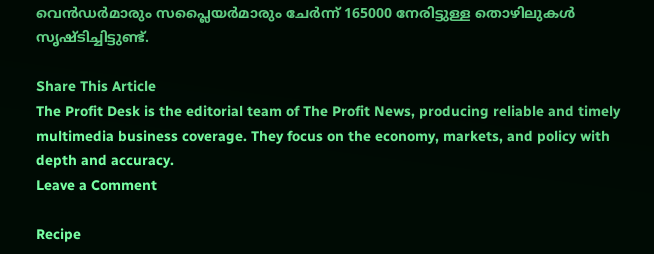വെന്‍ഡര്‍മാരും സപ്ലൈയര്‍മാരും ചേര്‍ന്ന് 165000 നേരിട്ടുള്ള തൊഴിലുകള്‍ സൃഷ്ടിച്ചിട്ടുണ്ട്.

Share This Article
The Profit Desk is the editorial team of The Profit News, producing reliable and timely multimedia business coverage. They focus on the economy, markets, and policy with depth and accuracy.
Leave a Comment

Recipe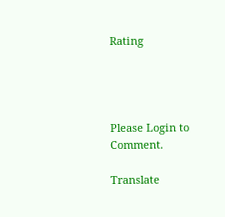Rating




Please Login to Comment.

Translate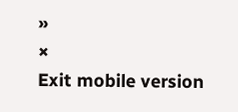»
×
Exit mobile version